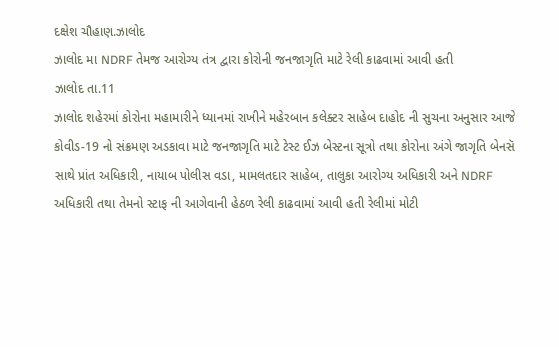દક્ષેશ ચૌહાણ.ઝાલોદ
ઝાલોદ મા NDRF તેમજ આરોગ્ય તંત્ર દ્વારા કોરોની જનજાગૃતિ માટે રેલી કાઢવામાં આવી હતી
ઝાલોદ તા.11
ઝાલોદ શહેરમાં કોરોના મહામારીને ધ્યાનમાં રાખીને મહેરબાન કલેક્ટર સાહેબ દાહોદ ની સુચના અનુસાર આજે કોવીડ-19 નો સંક્રમણ અડકાવા માટે જનજાગૃતિ માટે ટેસ્ટ ઈઝ બેસ્ટના સૂત્રો તથા કોરોના અંગે જાગૃતિ બેનસૅ સાથે પ્રાંત અધિકારી, નાયાબ પોલીસ વડા, મામલતદાર સાહેબ, તાલુકા આરોગ્ય અધિકારી અને NDRF અધિકારી તથા તેમનો સ્ટાફ ની આગેવાની હેઠળ રેલી કાઢવામાં આવી હતી રેલીમાં મોટી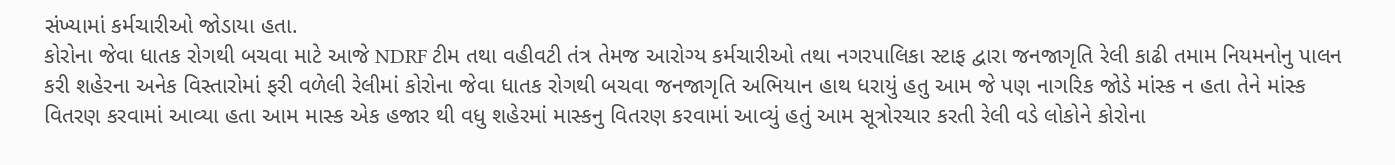સંખ્યામાં કર્મચારીઓ જોડાયા હતા.
કોરોના જેવા ધાતક રોગથી બચવા માટે આજે NDRF ટીમ તથા વહીવટી તંત્ર તેમજ આરોગ્ય કર્મચારીઓ તથા નગરપાલિકા સ્ટાફ દ્વારા જનજાગૃતિ રેલી કાઢી તમામ નિયમનોનુ પાલન કરી શહેરના અનેક વિસ્તારોમાં ફરી વળેલી રેલીમાં કોરોના જેવા ધાતક રોગથી બચવા જનજાગૃતિ અભિયાન હાથ ધરાયું હતુ આમ જે પણ નાગરિક જોડે માંસ્ક ન હતા તેને માંસ્ક વિતરણ કરવામાં આવ્યા હતા આમ માસ્ક એક હજાર થી વધુ શહેરમાં માસ્કનુ વિતરણ કરવામાં આવ્યું હતું આમ સૂત્રોરચાર કરતી રેલી વડે લોકોને કોરોના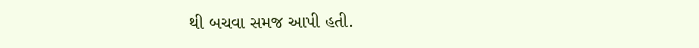થી બચવા સમજ આપી હતી.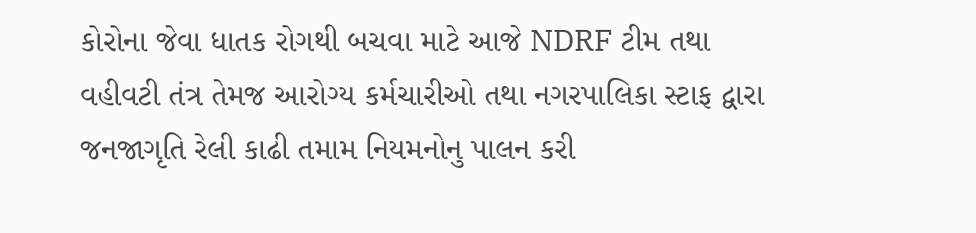કોરોના જેવા ધાતક રોગથી બચવા માટે આજે NDRF ટીમ તથા વહીવટી તંત્ર તેમજ આરોગ્ય કર્મચારીઓ તથા નગરપાલિકા સ્ટાફ દ્વારા જનજાગૃતિ રેલી કાઢી તમામ નિયમનોનુ પાલન કરી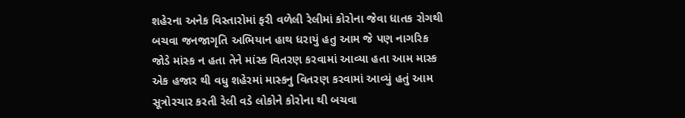શહેરના અનેક વિસ્તારોમાં ફરી વળેલી રેલીમાં કોરોના જેવા ધાતક રોગથી બચવા જનજાગૃતિ અભિયાન હાથ ધરાયું હતુ આમ જે પણ નાગરિક જોડે માંસ્ક ન હતા તેને માંસ્ક વિતરણ કરવામાં આવ્યા હતા આમ માસ્ક એક હજાર થી વધુ શહેરમાં માસ્કનુ વિતરણ કરવામાં આવ્યું હતું આમ સૂત્રોરચાર કરતી રેલી વડે લોકોને કોરોના થી બચવા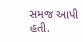સમજ આપી હતી.